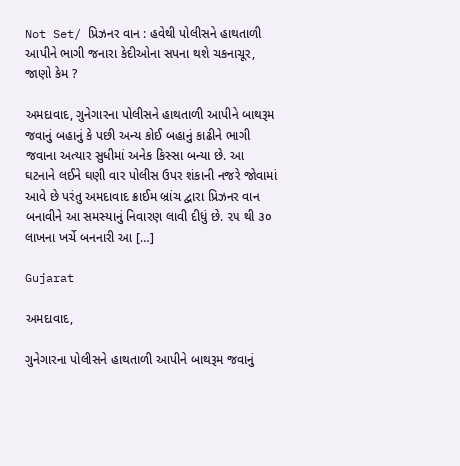Not Set/ પ્રિઝનર વાન : હવેથી પોલીસને હાથતાળી આપીને ભાગી જનારા કેદીઓના સપના થશે ચકનાચૂર, જાણો કેમ ?

અમદાવાદ, ગુનેગારના પોલીસને હાથતાળી આપીને બાથરૂમ જવાનું બહાનું કે પછી અન્ય કોઈ બહાનું કાઢીને ભાગી જવાના અત્યાર સુધીમાં અનેક કિસ્સા બન્યા છે. આ ઘટનાને લઈને ઘણી વાર પોલીસ ઉપર શંકાની નજરે જોવામાં આવે છે પરંતુ અમદાવાદ ક્રાઈમ બ્રાંચ દ્વારા પ્રિઝનર વાન બનાવીને આ સમસ્યાનું નિવારણ લાવી દીધું છે. ૨૫ થી ૩૦ લાખના ખર્ચે બનનારી આ […]

Gujarat

અમદાવાદ,

ગુનેગારના પોલીસને હાથતાળી આપીને બાથરૂમ જવાનું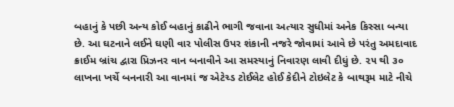બહાનું કે પછી અન્ય કોઈ બહાનું કાઢીને ભાગી જવાના અત્યાર સુધીમાં અનેક કિસ્સા બન્યા છે. આ ઘટનાને લઈને ઘણી વાર પોલીસ ઉપર શંકાની નજરે જોવામાં આવે છે પરંતુ અમદાવાદ ક્રાઈમ બ્રાંચ દ્વારા પ્રિઝનર વાન બનાવીને આ સમસ્યાનું નિવારણ લાવી દીધું છે. ૨૫ થી ૩૦ લાખના ખર્ચે બનનારી આ વાનમાં જ એટેચ્ડ ટોઈલેટ હોઈ કેદીને ટોઇલેટ કે બાથરૂમ માટે નીચે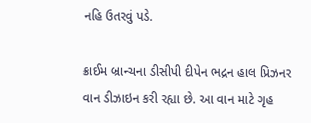નહિ ઉતરવું પડે.

ક્રાઈમ બ્રાન્ચના ડીસીપી દીપેન ભદ્રન હાલ પ્રિઝનર વાન ડીઝાઇન કરી રહ્યા છે. આ વાન માટે ગૃહ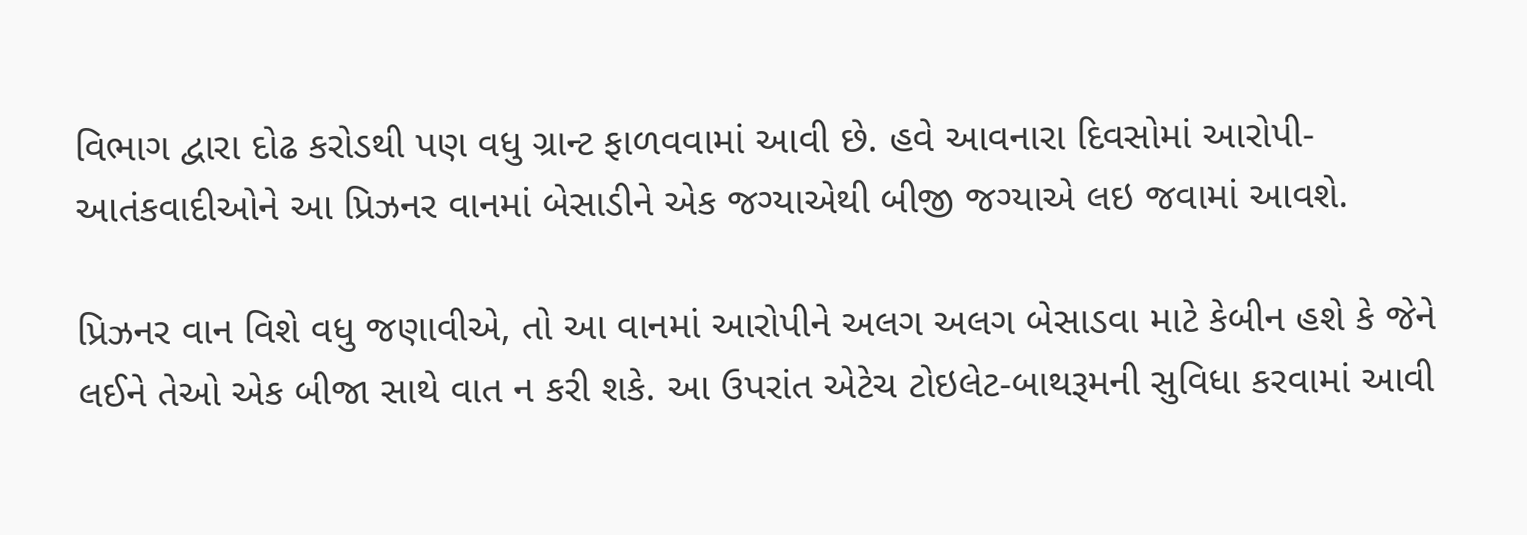વિભાગ દ્વારા દોઢ કરોડથી પણ વધુ ગ્રાન્ટ ફાળવવામાં આવી છે. હવે આવનારા દિવસોમાં આરોપી-આતંકવાદીઓને આ પ્રિઝનર વાનમાં બેસાડીને એક જગ્યાએથી બીજી જગ્યાએ લઇ જવામાં આવશે.

પ્રિઝનર વાન વિશે વધુ જણાવીએ, તો આ વાનમાં આરોપીને અલગ અલગ બેસાડવા માટે કેબીન હશે કે જેને લઈને તેઓ એક બીજા સાથે વાત ન કરી શકે. આ ઉપરાંત એટેચ ટોઇલેટ-બાથરૂમની સુવિધા કરવામાં આવી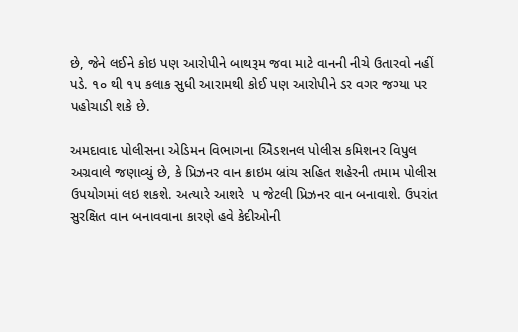છે, જેને લઈને કોઇ પણ આરોપીને બાથરૂમ જવા માટે વાનની નીચે ઉતારવો નહીં પડે. ૧૦ થી ૧૫ કલાક સુધી આરામથી કોઈ પણ આરોપીને ડર વગર જગ્યા પર પહોચાડી શકે છે.

અમદાવાદ પોલીસના એડ‌િમન વિભાગના એ‌િડશનલ પોલીસ કમિશનર વિપુલ અગ્રવાલે જણાવ્યું છે, કે પ્રિઝનર વાન ક્રાઇમ બ્રાંચ સહિત શહેરની તમામ પોલીસ ઉપયોગમાં લઇ શકશે. અત્યારે આશરે  પ જેટલી પ્રિઝનર વાન બનાવાશે. ઉપરાંત સુરક્ષિત વાન બનાવવાના કારણે હવે કેદીઓની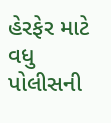હેરફેર માટે વધુ પોલીસની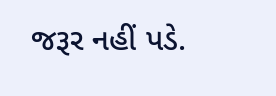જરૂર નહીં પડે.